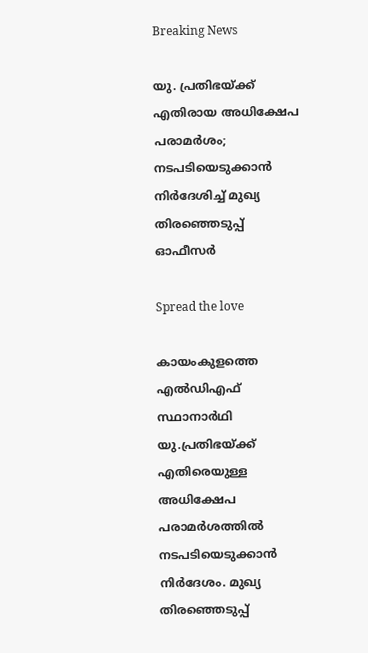Breaking News

യു. പ്രതിഭയ്ക്ക് എതിരായ അധിക്ഷേപ പരാമര്‍ശം; നടപടിയെടുക്കാന്‍ നിര്‍ദേശിച്ച് മുഖ്യ തിരഞ്ഞെടുപ്പ് ഓഫീസര്‍

Spread the love

കായംകുളത്തെ എല്‍ഡിഎഫ് സ്ഥാനാര്‍ഥി യു.പ്രതിഭയ്ക്ക് എതിരെയുള്ള അധിക്ഷേപ പരാമര്‍ശത്തില്‍ നടപടിയെടുക്കാന്‍ നിര്‍ദേശം. മുഖ്യ തിരഞ്ഞെടുപ്പ്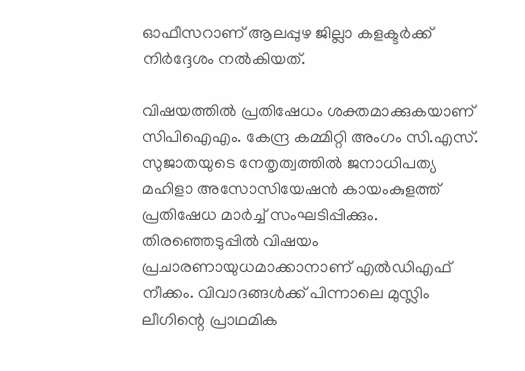ഓഫീസറാണ് ആലപ്പുഴ ജില്ലാ കളക്ടര്‍ക്ക് നിര്‍ദ്ദേശം നല്‍കിയത്.

വിഷയത്തില്‍ പ്രതിഷേധം ശക്തമാക്കുകയാണ് സിപിഐഎം. കേന്ദ്ര കമ്മിറ്റി അംഗം സി.എസ്. സുജാതയുടെ നേതൃത്വത്തില്‍ ജനാധിപത്യ മഹിളാ അസോസിയേഷന്‍ കായംകുളത്ത് പ്രതിഷേധ മാര്‍ച്ച് സംഘടിപ്പിക്കും. തിരഞ്ഞെടുപ്പില്‍ വിഷയം പ്രചാരണായുധമാക്കാനാണ് എല്‍ഡിഎഫ് നീക്കം. വിവാദങ്ങള്‍ക്ക് പിന്നാലെ മുസ്ലിം ലീഗിന്റെ പ്രാഥമിക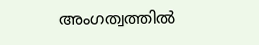അംഗത്വത്തില്‍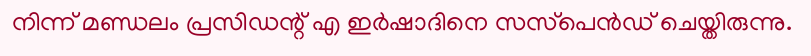നിന്ന് മണ്ഡലം പ്രസിഡന്റ് എ ഇര്‍ഷാദിനെ സസ്‌പെന്‍ഡ് ചെയ്തിരുന്നു.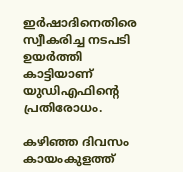ഇര്‍ഷാദിനെതിരെ സ്വീകരിച്ച നടപടി ഉയര്‍ത്തി കാട്ടിയാണ് യുഡിഎഫിന്റെ പ്രതിരോധം.

കഴിഞ്ഞ ദിവസം കായംകുളത്ത്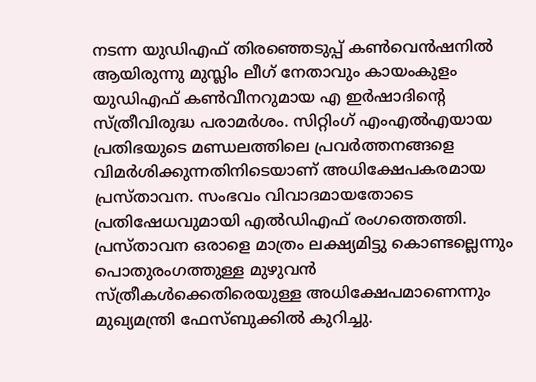നടന്ന യുഡിഎഫ് തിരഞ്ഞെടുപ്പ് കണ്‍വെന്‍ഷനില്‍ ആയിരുന്നു മുസ്ലിം ലീഗ് നേതാവും കായംകുളം യുഡിഎഫ് കണ്‍വീനറുമായ എ ഇര്‍ഷാദിന്റെ സ്ത്രീവിരുദ്ധ പരാമര്‍ശം. സിറ്റിംഗ് എംഎല്‍എയായ പ്രതിഭയുടെ മണ്ഡലത്തിലെ പ്രവര്‍ത്തനങ്ങളെ വിമര്‍ശിക്കുന്നതിനിടെയാണ് അധിക്ഷേപകരമായ പ്രസ്താവന. സംഭവം വിവാദമായതോടെ പ്രതിഷേധവുമായി എല്‍ഡിഎഫ് രംഗത്തെത്തി. പ്രസ്താവന ഒരാളെ മാത്രം ലക്ഷ്യമിട്ടു കൊണ്ടല്ലെന്നും പൊതുരംഗത്തുള്ള മുഴുവന്‍ സ്ത്രീകള്‍ക്കെതിരെയുള്ള അധിക്ഷേപമാണെന്നും മുഖ്യമന്ത്രി ഫേസ്ബുക്കില്‍ കുറിച്ചു.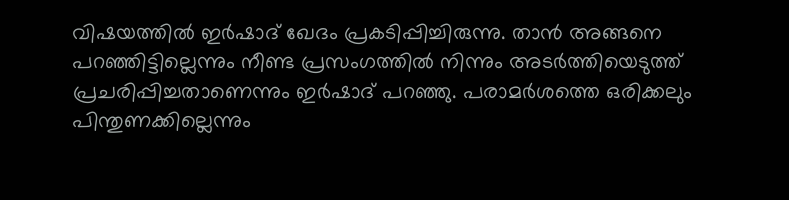വിഷയത്തില്‍ ഇര്‍ഷാദ് ഖേദം പ്രകടിപ്പിച്ചിരുന്നു. താന്‍ അങ്ങനെ പറഞ്ഞിട്ടില്ലെന്നും നീണ്ട പ്രസംഗത്തില്‍ നിന്നും അടര്‍ത്തിയെടുത്ത് പ്രചരിപ്പിച്ചതാണെന്നും ഇര്‍ഷാദ് പറഞ്ഞു. പരാമര്‍ശത്തെ ഒരിക്കലും പിന്തുണക്കില്ലെന്നും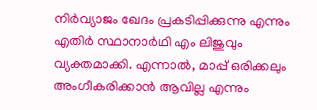നിര്‍വ്യാജം ഖേദം പ്രകടിപ്പിക്കുന്നു എന്നും എതിര്‍ സ്ഥാനാര്‍ഥി എം ലിജുവും വ്യക്തമാക്കി. എന്നാല്‍, മാപ്പ് ഒരിക്കലും അംഗീകരിക്കാന്‍ ആവില്ല എന്നും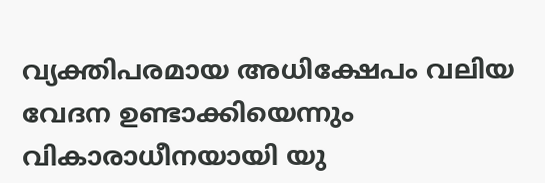വ്യക്തിപരമായ അധിക്ഷേപം വലിയ വേദന ഉണ്ടാക്കിയെന്നും വികാരാധീനയായി യു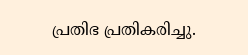പ്രതിഭ പ്രതികരിച്ചു.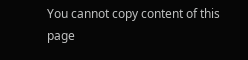You cannot copy content of this page